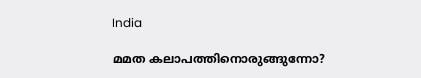India

മമത കലാപത്തിനൊരുങ്ങുന്നോ?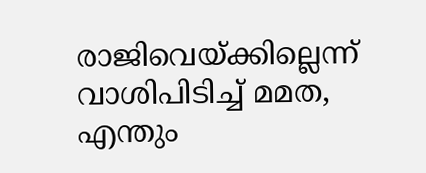രാജിവെയ്‌ക്കില്ലെന്ന് വാശിപിടിച്ച് മമത, എന്തും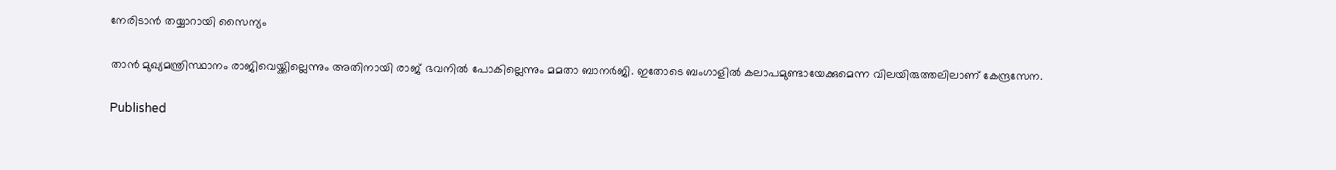നേരിടാന്‍ തയ്യാറായി സൈന്യം

താന്‍ മുഖ്യമന്ത്രിസ്ഥാനം രാജിവെയ്ക്കില്ലെന്നും അതിനായി രാജ് ഭവനില്‍ പോകില്ലെന്നും മമതാ ബാനര്‍ജി. ഇതോടെ ബംഗാളില്‍ കലാപമുണ്ടായേക്കുമെന്ന വിലയിരുത്തലിലാണ് കേന്ദ്രസേന.

Published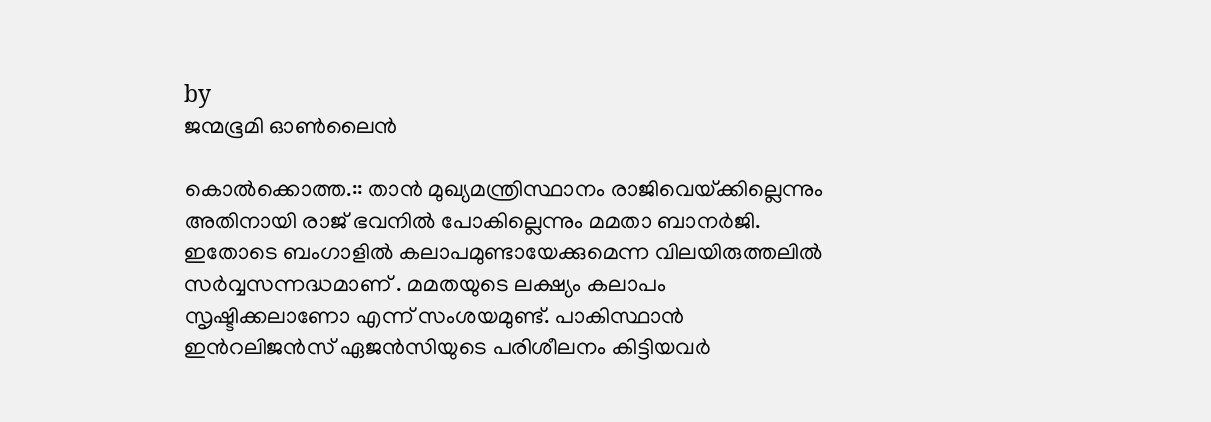by
ജന്മഭൂമി ഓണ്‍ലൈന്‍

കൊല്‍ക്കൊത്ത.:: താന്‍ മുഖ്യമന്ത്രിസ്ഥാനം രാജിവെയ്‌ക്കില്ലെന്നും അതിനായി രാജ് ഭവനില്‍ പോകില്ലെന്നും മമതാ ബാനര്‍ജി. ഇതോടെ ബംഗാളില്‍ കലാപമുണ്ടായേക്കുമെന്ന വിലയിരുത്തലില്‍ സര്‍വ്വസന്നദ്ധമാണ് . മമതയുടെ ലക്ഷ്യം കലാപം സൃഷ്ടിക്കലാണോ എന്ന് സംശയമുണ്ട്. പാകിസ്ഥാന്‍ ഇന്‍റലിജന്‍സ് ഏജന്‍സിയുടെ പരിശീലനം കിട്ടിയവര്‍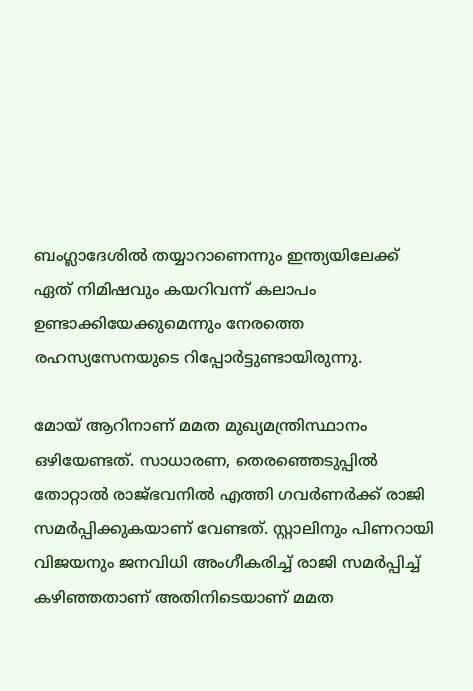ബംഗ്ലാദേശില്‍ തയ്യാറാണെന്നും ഇന്ത്യയിലേക്ക് ഏത് നിമിഷവും കയറിവന്ന് കലാപം ഉണ്ടാക്കിയേക്കുമെന്നും നേരത്തെ രഹസ്യസേനയുടെ റിപ്പോര്‍ട്ടുണ്ടായിരുന്നു.

മോയ് ആറിനാണ് മമത മുഖ്യമന്ത്രിസ്ഥാനം ഒഴിയേണ്ടത്. സാധാരണ, തെരഞ്ഞെടുപ്പില്‍ തോറ്റാല്‍ രാജ്ഭവനില്‍ എത്തി ഗവര്‍ണര്‍ക്ക് രാജി സമര്‍പ്പിക്കുകയാണ് വേണ്ടത്. സ്റ്റാലിനും പിണറായി വിജയനും ജനവിധി അംഗീകരിച്ച് രാജി സമര്‍പ്പിച്ച് കഴിഞ്ഞതാണ് അതിനിടെയാണ് മമത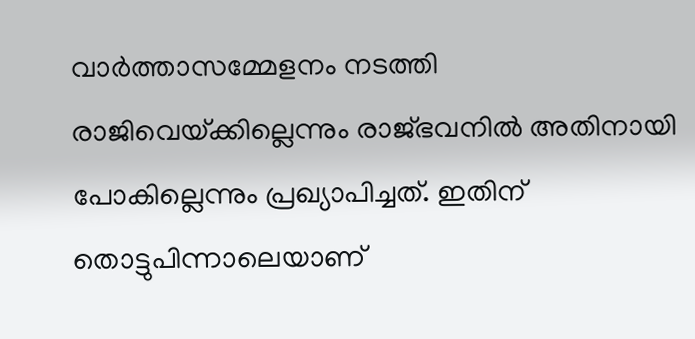വാര്‍ത്താസമ്മേളനം നടത്തി രാജിവെയ്‌ക്കില്ലെന്നും രാജ്ഭവനില്‍ അതിനായി പോകില്ലെന്നും പ്രഖ്യാപിച്ചത്. ഇതിന് തൊട്ടുപിന്നാലെയാണ്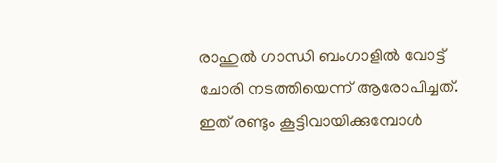രാഹുല്‍ ഗാന്ധി ബംഗാളില്‍ വോട്ട് ചോരി നടത്തിയെന്ന് ആരോപിച്ചത്. ഇത് രണ്ടും കൂട്ടിവായിക്കുമ്പോള്‍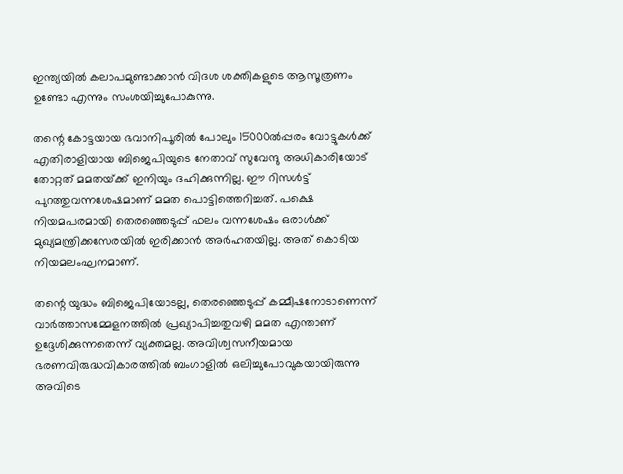ഇന്ത്യയില്‍ കലാപമുണ്ടാക്കാന്‍ വിദശ ശക്തികളുടെ ആസൂത്രണം ഉണ്ടോ എന്നും സംശയിച്ചുപോകുന്നു.

തന്റെ കോട്ടയായ ഭവാനിപൂരില്‍ പോലും 15000ല്‍പ്പരം വോട്ടുകള്‍ക്ക് എതിരാളിയായ ബിജെപിയുടെ നേതാവ് സുവേന്ദു അധികാരിയോട് തോറ്റത് മമതയ്‌ക്ക് ഇനിയും ദഹിക്കുന്നില്ല. ഈ റിസള്‍ട്ട് പുറത്തുവന്നശേഷമാണ് മമത പൊട്ടിത്തെറിച്ചത്. പക്ഷെ നിയമപരമായി തെരഞ്ഞെടുപ്പ് ഫലം വന്നശേഷം ഒരാള്‍ക്ക് മുഖ്യമന്ത്രിക്കസേരയില്‍ ഇരിക്കാന്‍ അര്‍ഹതയില്ല. അത് കൊടിയ നിയമലംഘനമാണ്.

തന്റെ യുദ്ധം ബിജെപിയോടല്ല, തെരഞ്ഞെടുപ്പ് കമ്മീഷനോടാണെന്ന് വാര്‍ത്താസമ്മേളനത്തില്‍ പ്രഖ്യാപിച്ചതുവഴി മമത എന്താണ് ഉദ്ദേശിക്കുന്നതെന്ന് വ്യക്തമല്ല. അവിശ്വസനീയമായ ഭരണവിരുദ്ധവികാരത്തില്‍ ബംഗാളില്‍ ഒലിച്ചുപോവുകയായിരുന്നു അവിടെ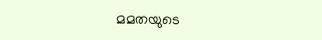മമതയുടെ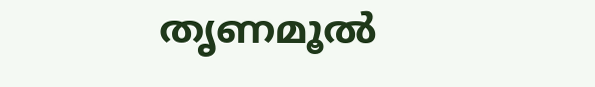തൃണമൂല്‍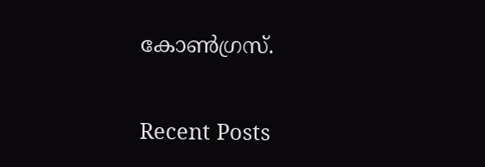കോണ്‍ഗ്രസ്.

Recent Posts